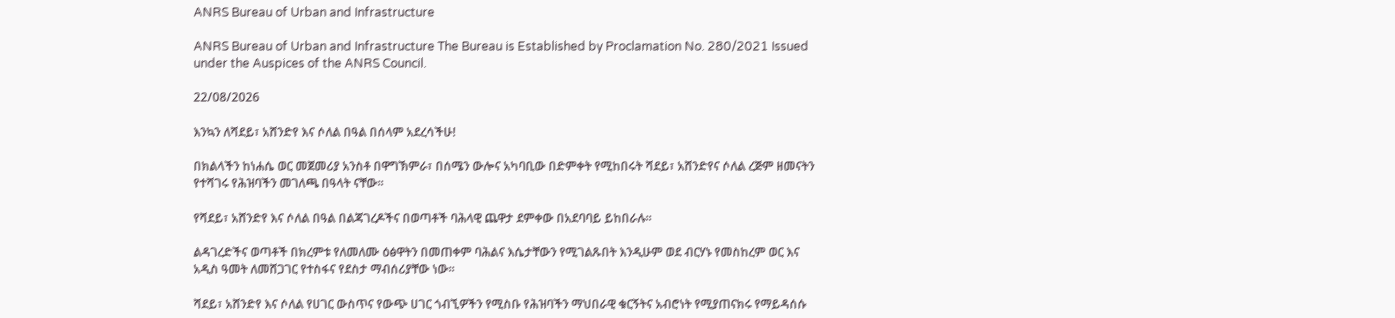ANRS Bureau of Urban and Infrastructure

ANRS Bureau of Urban and Infrastructure The Bureau is Established by Proclamation No. 280/2021 Issued under the Auspices of the ANRS Council.

22/08/2026

እንኳን ለሻደይ፣ አሸንድየ እና ሶለል በዓል በሰላም አደረሳችሁ!

በክልላችን ከነሐሴ ወር መጀመሪያ አንስቶ በዋግኽምራ፣ በሰሜን ውሎና አካባቢው በድምቀት የሚከበሩት ሻደይ፣ አሸንድየና ሶለል ረጅም ዘመናትን የተሻገሩ የሕዝባችን መገለጫ በዓላት ናቸው፡፡

የሻደይ፣ አሸንድየ እና ሶለል በዓል በልጃገረዶችና በወጣቶች ባሕላዊ ጨዋታ ደምቀው በአደባባይ ይከበራሉ።

ልዳገረድችና ወጣቶች በክረምቱ የለመለሙ ዕፅዋትን በመጠቀም ባሕልና እሴታቸውን የሚገልጹበት እንዲሁም ወደ ብርሃኑ የመስከረም ወር እና አዲስ ዓመት ለመሸጋገር የተስፋና የደስታ ማብሰሪያቸው ነው፡፡

ሻደይ፣ አሸንድየ እና ሶለል የሀገር ውስጥና የውጭ ሀገር ጎብኚዎችን የሚስቡ የሕዝባችን ማህበራዊ ቁርኝትና አብሮነት የሚያጠናክሩ የማይዳሰሱ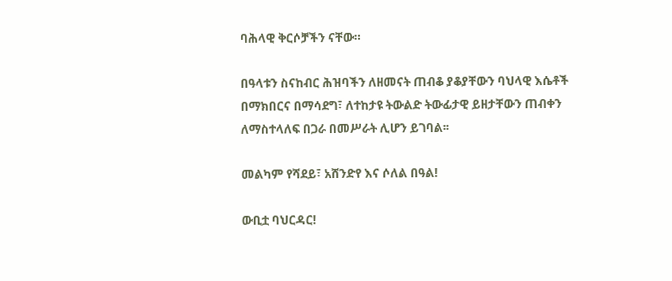ባሕላዊ ቅርሶቻችን ናቸው።

በዓላቱን ስናከብር ሕዝባችን ለዘመናት ጠብቆ ያቆያቸውን ባህላዊ እሴቶች በማክበርና በማሳደግ፣ ለተከታዩ ትውልድ ትውፊታዊ ይዘታቸውን ጠብቀን ለማስተላለፍ በጋራ በመሥራት ሊሆን ይገባል፡፡

መልካም የሻደይ፣ አሸንድየ እና ሶለል በዓል!

ውቢቷ ባህርዳር!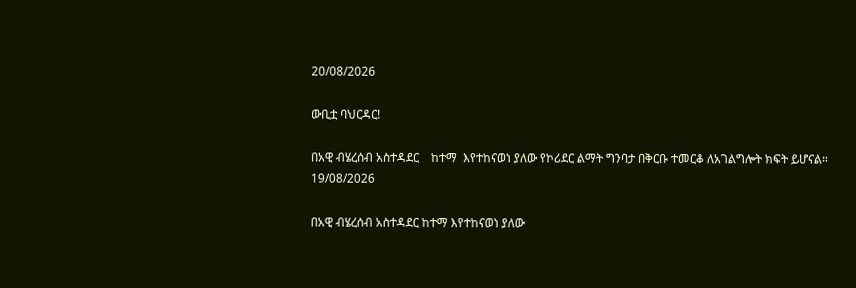20/08/2026

ውቢቷ ባህርዳር!

በአዊ ብሄረሰብ አስተዳደር    ከተማ  እየተከናወነ ያለው የኮሪደር ልማት ግንባታ በቅርቡ ተመርቆ ለአገልግሎት ክፍት ይሆናል።
19/08/2026

በአዊ ብሄረሰብ አስተዳደር ከተማ እየተከናወነ ያለው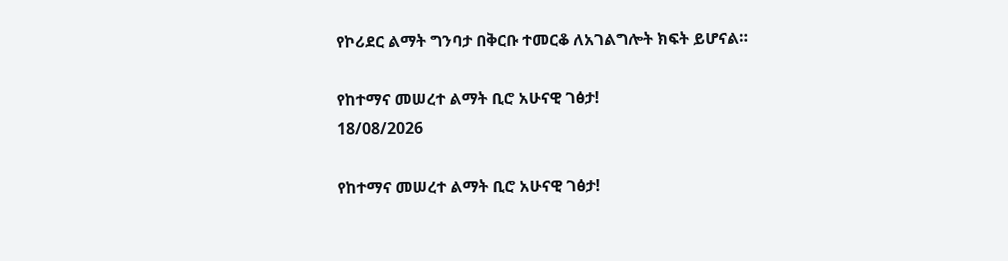የኮሪደር ልማት ግንባታ በቅርቡ ተመርቆ ለአገልግሎት ክፍት ይሆናል።

የከተማና መሠረተ ልማት ቢሮ አሁናዊ ገፅታ!
18/08/2026

የከተማና መሠረተ ልማት ቢሮ አሁናዊ ገፅታ!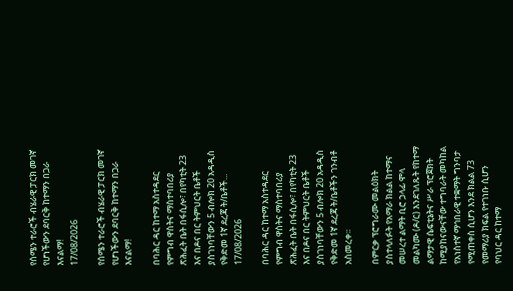የሰሜን ተራሮች ብሄራዊ ፓርክ መገኛ የሆነችውን ደባርቅ ከተማን በጋራ እናልማ!
17/08/2026

የሰሜን ተራሮች ብሄራዊ ፓርክ መገኛ የሆነችውን ደባርቅ ከተማን በጋራ እናልማ!

በባሕር ዳር ከተማ አስተዳደር የምግብ ዋስትና ማስተባበሪያ ጽሕፈት ቤት በፋሲሎ፣ በየካቲት 23 እና በዶና በር ትምህርት ቤቶች ያስገነባቸውን 5 ብሎክ 20 አዳዲስ የቅድመ 1ኛ ደረጃ ት/ቤቶች...
17/08/2026

በባሕር ዳር ከተማ አስተዳደር የምግብ ዋስትና ማስተባበሪያ ጽሕፈት ቤት በፋሲሎ፣ በየካቲት 23 እና በዶና በር ትምህርት ቤቶች ያስገነባቸውን 5 ብሎክ 20 አዳዲስ የቅድመ 1ኛ ደረጃ ት/ቤቶችን ገንብቶ አስመረቀ፡፡

በምርቃ ፕሮግራሙ መልዕክት ያስተላለፉት የአማራ ክልል ከተማና መሠረተ ልማት ቢሮ ኃላፊ ሞላ መልካሙ (ዶ/ር) እንደገለጹት የከተማ ልማታዊ ሴፍቲኔትና ሥራ ፕሮጀክት ከሚያከናውናቸው ተግባራት መካከል የአነስተኛ ማኅበራዊ ተቋማት ግንባታ የሚጠቀስ ሲሆን እንደ ክልል 73 የመማሪያ ክፍል የተገነቡ ሲሆን የባህር ዳር ከተማ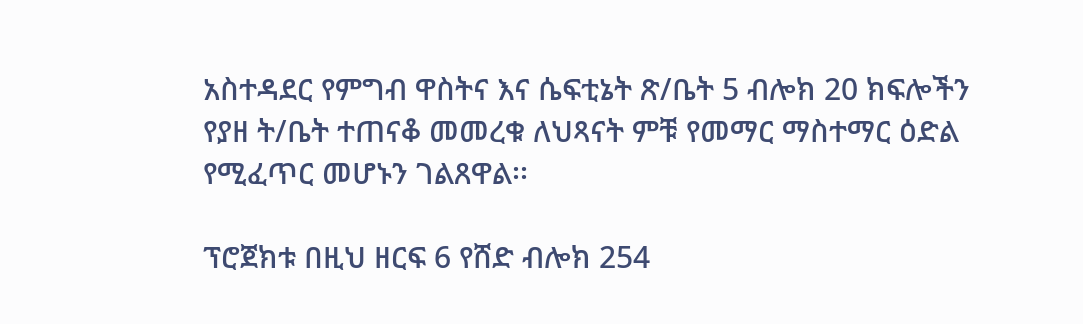አስተዳደር የምግብ ዋስትና እና ሴፍቲኔት ጽ/ቤት 5 ብሎክ 20 ክፍሎችን የያዘ ት/ቤት ተጠናቆ መመረቁ ለህጻናት ምቹ የመማር ማስተማር ዕድል የሚፈጥር መሆኑን ገልጸዋል፡፡

ፕሮጀክቱ በዚህ ዘርፍ 6 የሸድ ብሎክ 254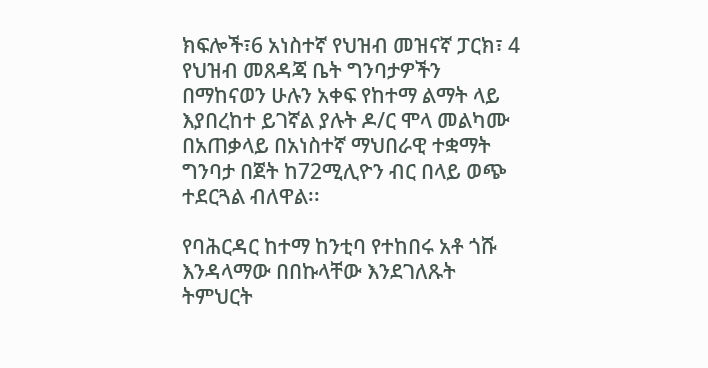ክፍሎች፣6 አነስተኛ የህዝብ መዝናኛ ፓርክ፣ 4 የህዝብ መጸዳጃ ቤት ግንባታዎችን በማከናወን ሁሉን አቀፍ የከተማ ልማት ላይ እያበረከተ ይገኛል ያሉት ዶ/ር ሞላ መልካሙ በአጠቃላይ በአነስተኛ ማህበራዊ ተቋማት ግንባታ በጀት ከ72ሚሊዮን ብር በላይ ወጭ ተደርጓል ብለዋል፡፡

የባሕርዳር ከተማ ከንቲባ የተከበሩ አቶ ጎሹ እንዳላማው በበኩላቸው እንደገለጹት ትምህርት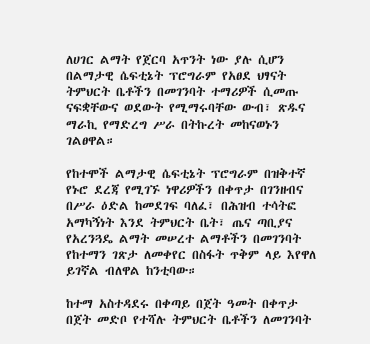ለሀገር ልማት የጀርባ አጥንት ነው ያሉ ሲሆን በልማታዊ ሴፍቲኔት ፕሮግራም የአፀደ ህፃናት ትምህርት ቤቶችን በመገንባት ተማሪዎች ሲመጡ ናፍቋቸውና ወደውት የሚማሩባቸው ውብ፣ ጽዱና ማራኪ የማድረግ ሥራ በትኩረት መከናወኑን ገልፀዋል።

የከተሞች ልማታዊ ሴፍቲኔት ፕሮግራም በዝቅተኛ የኑሮ ደረጃ የሚገኙ ነዋሪዎችን በቀጥታ በገንዘብና በሥራ ዕድል ከመደገፍ ባለፈ፣ በሕዝብ ተሳትፎ አማካኝነት እንደ ትምህርት ቤት፣ ጤና ጣቢያና የአረንጓዴ ልማት መሠረተ ልማቶችን በመገንባት የከተማን ገጽታ ለመቀየር በስፋት ጥቅም ላይ እየዋለ ይገኛል ብለዋል ከንቲባው።

ከተማ አስተዳደሩ በቀጣይ በጀት ዓመት በቀጥታ በጀት መድቦ የተሻሉ ትምህርት ቤቶችን ለመገንባት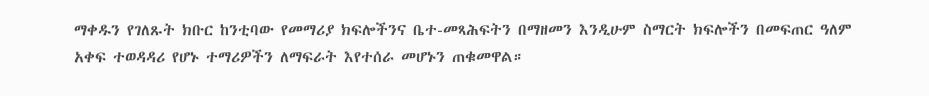ማቀዱን የገለጹት ክቡር ከንቲባው የመማሪያ ክፍሎችንና ቤተ-መጻሕፍትን በማዘመን እንዲሁም ስማርት ክፍሎችን በመፍጠር ዓለም አቀፍ ተወዳዳሪ የሆኑ ተማሪዎችን ለማፍራት እየተሰራ መሆኑን ጠቁመዋል።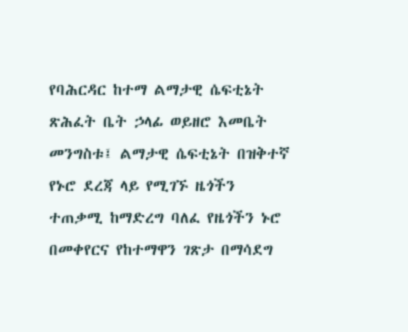የባሕርዳር ከተማ ልማታዊ ሴፍቲኔት ጽሕፈት ቤት ኃላፊ ወይዘሮ እመቤት መንግስቱ፤ ልማታዊ ሴፍቲኔት በዝቅተኛ የኑሮ ደረጃ ላይ የሚገኙ ዜጎችን ተጠቃሚ ከማድረግ ባለፈ የዜጎችን ኑሮ በመቀየርና የከተማዋን ገጽታ በማሳደግ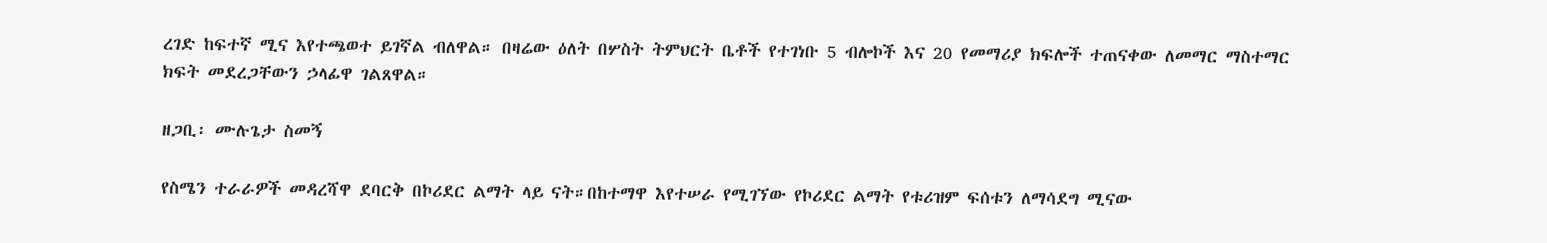ረገድ ከፍተኛ ሚና እየተጫወተ ይገኛል ብለዋል። በዛሬው ዕለት በሦስት ትምህርት ቤቶች የተገነቡ 5 ብሎኮች እና 20 የመማሪያ ክፍሎች ተጠናቀው ለመማር ማስተማር ክፍት መደረጋቸውን ኃላፊዋ ገልጸዋል።

ዘጋቢ፡ ሙሉጌታ ስመኝ

የስሜን ተራራዎች መዳረሻዋ ደባርቅ በኮሪደር ልማት ላይ ናት።በከተማዋ እየተሠራ የሚገኘው የኮሪደር ልማት የቱሪዝም ፍሰቱን ለማሳደግ ሚናው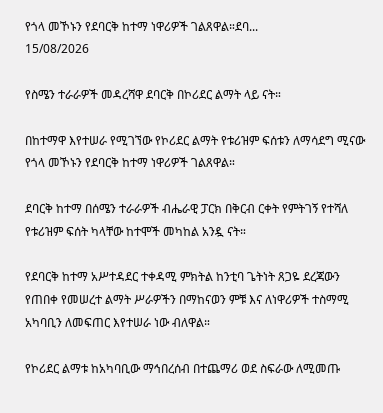የጎላ መኾኑን የደባርቅ ከተማ ነዋሪዎች ገልጸዋል።ደባ...
15/08/2026

የስሜን ተራራዎች መዳረሻዋ ደባርቅ በኮሪደር ልማት ላይ ናት።

በከተማዋ እየተሠራ የሚገኘው የኮሪደር ልማት የቱሪዝም ፍሰቱን ለማሳደግ ሚናው የጎላ መኾኑን የደባርቅ ከተማ ነዋሪዎች ገልጸዋል።

ደባርቅ ከተማ በሰሜን ተራራዎች ብሔራዊ ፓርክ በቅርብ ርቀት የምትገኝ የተሻለ የቱሪዝም ፍሰት ካላቸው ከተሞች መካከል አንዷ ናት።

የደባርቅ ከተማ አሥተዳደር ተቀዳሚ ምክትል ከንቲባ ጌትነት ጸጋዬ ደረጃውን የጠበቀ የመሠረተ ልማት ሥራዎችን በማከናወን ምቹ እና ለነዋሪዎች ተስማሚ አካባቢን ለመፍጠር እየተሠራ ነው ብለዋል።

የኮሪደር ልማቱ ከአካባቢው ማኅበረሰብ በተጨማሪ ወደ ስፍራው ለሚመጡ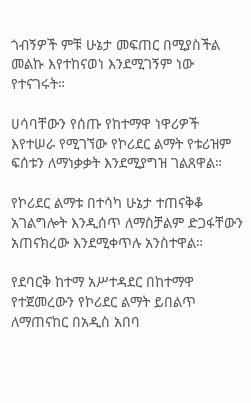ጎብኝዎች ምቹ ሁኔታ መፍጠር በሚያስችል መልኩ እየተከናወነ እንደሚገኝም ነው የተናገሩት።

ሀሳባቸውን የሰጡ የከተማዋ ነዋሪዎች እየተሠራ የሚገኘው የኮሪደር ልማት የቱሪዝም ፍሰቱን ለማነቃቃት እንደሚያግዝ ገልጸዋል።

የኮሪደር ልማቱ በተሳካ ሁኔታ ተጠናቅቆ አገልግሎት እንዲሰጥ ለማስቻልም ድጋፋቸውን አጠናክረው እንደሚቀጥሉ አንስተዋል።

የደባርቅ ከተማ አሥተዳደር በከተማዋ የተጀመረውን የኮሪደር ልማት ይበልጥ ለማጠናከር በአዲስ አበባ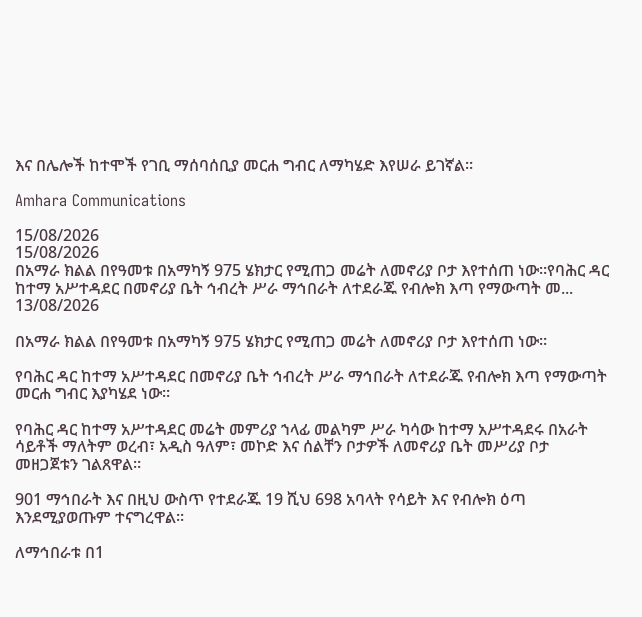እና በሌሎች ከተሞች የገቢ ማሰባሰቢያ መርሐ ግብር ለማካሄድ እየሠራ ይገኛል።

Amhara Communications

15/08/2026
15/08/2026
በአማራ ክልል በየዓመቱ በአማካኝ 975 ሄክታር የሚጠጋ መሬት ለመኖሪያ ቦታ እየተሰጠ ነው።የባሕር ዳር ከተማ አሥተዳደር በመኖሪያ ቤት ኅብረት ሥራ ማኅበራት ለተደራጁ የብሎክ እጣ የማውጣት መ...
13/08/2026

በአማራ ክልል በየዓመቱ በአማካኝ 975 ሄክታር የሚጠጋ መሬት ለመኖሪያ ቦታ እየተሰጠ ነው።

የባሕር ዳር ከተማ አሥተዳደር በመኖሪያ ቤት ኅብረት ሥራ ማኅበራት ለተደራጁ የብሎክ እጣ የማውጣት መርሐ ግብር እያካሄደ ነው።

የባሕር ዳር ከተማ አሥተዳደር መሬት መምሪያ ኀላፊ መልካም ሥራ ካሳው ከተማ አሥተዳደሩ በአራት ሳይቶች ማለትም ወረብ፣ አዲስ ዓለም፣ መኮድ እና ሰልቸን ቦታዎች ለመኖሪያ ቤት መሥሪያ ቦታ መዘጋጀቱን ገልጸዋል።

901 ማኅበራት እና በዚህ ውስጥ የተደራጁ 19 ሺህ 698 አባላት የሳይት እና የብሎክ ዕጣ እንደሚያወጡም ተናግረዋል።

ለማኅበራቱ በ1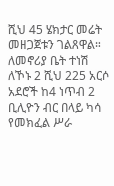ሺህ 45 ሄክታር መሬት መዘጋጀቱን ገልጸዋል። ለመኖሪያ ቤት ተነሽ ለኾኑ 2 ሺህ 225 አርሶ አደሮች ከ4 ነጥብ 2 ቢሊዮን ብር በላይ ካሳ የመክፈል ሥራ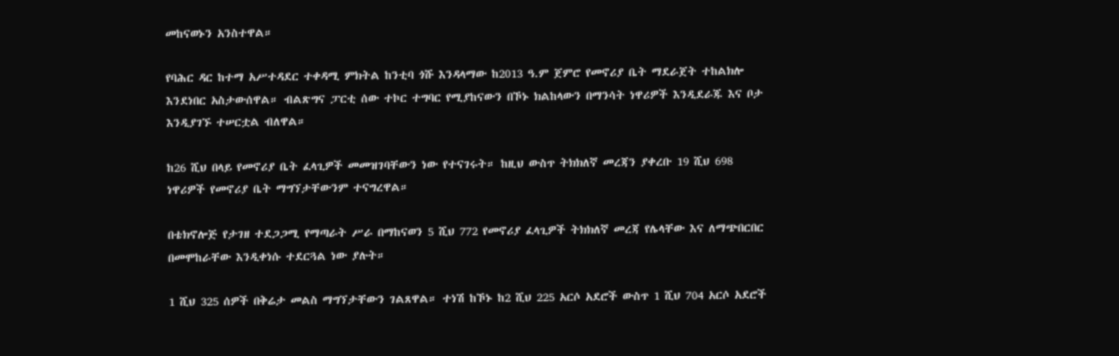መከናወኑን አንስተዋል።

የባሕር ዳር ከተማ አሥተዳደር ተቀዳሚ ምክትል ከንቲባ ጎሹ እንዳላማው ከ2013 ዓ.ም ጀምሮ የመኖሪያ ቤት ማደራጀት ተከልክሎ እንደነበር አስታውሰዋል። ብልጽግና ፓርቲ ሰው ተኮር ተግባር የሚያከናውን በኾኑ ክልከላውን በማንሳት ነዋሪዎች እንዲደራጁ እና ቦታ እንዲያገኙ ተሠርቷል ብለዋል።

ከ26 ሺህ በላይ የመኖሪያ ቤት ፈላጊዎች መመዝገባቸውን ነው የተናገሩት። ከዚህ ውስጥ ትክክለኛ መረጃን ያቀረቡ 19 ሺህ 698 ነዋሪዎች የመኖሪያ ቤት ማግኘታቸውንም ተናግረዋል።

በቴክኖሎጅ የታገዘ ተደጋጋሚ የማጣራት ሥራ በማከናወን 5 ሺህ 772 የመኖሪያ ፈላጊዎች ትክክለኛ መረጃ የሌላቸው እና ለማጭበርበር በመሞከራቸው እንዲቀነሱ ተደርጓል ነው ያሉት።

1 ሺህ 325 ሰዎች በቅሬታ መልስ ማግኘታቸውን ገልጸዋል። ተነሽ ከኾኑ ከ2 ሺህ 225 አርሶ አደሮች ውስጥ 1 ሺህ 704 አርሶ አደሮች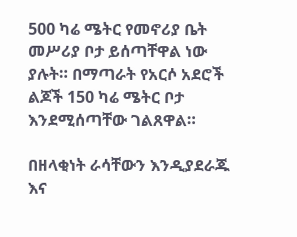500 ካሬ ሜትር የመኖሪያ ቤት መሥሪያ ቦታ ይሰጣቸዋል ነው ያሉት። በማጣራት የአርሶ አደሮች ልጆች 150 ካሬ ሜትር ቦታ እንደሚሰጣቸው ገልጸዋል።

በዘላቂነት ራሳቸውን እንዲያደራጁ እና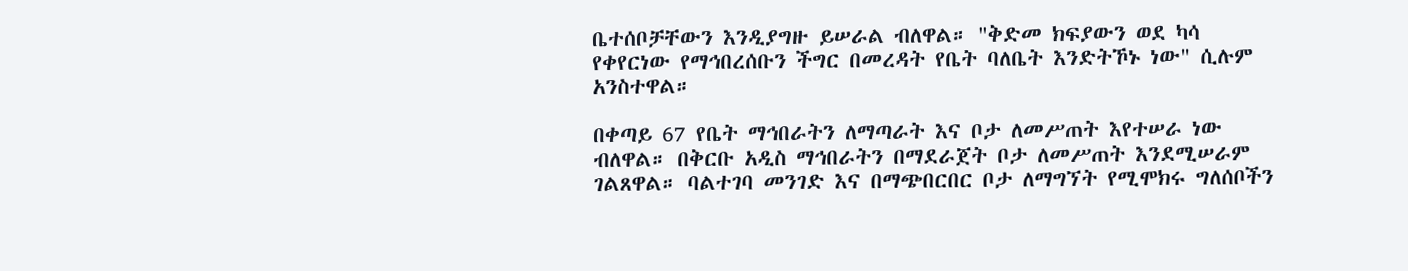ቤተሰቦቻቸውን እንዲያግዙ ይሠራል ብለዋል። "ቅድመ ክፍያውን ወደ ካሳ የቀየርነው የማኅበረሰቡን ችግር በመረዳት የቤት ባለቤት እንድትኾኑ ነው" ሲሉም አንስተዋል።

በቀጣይ 67 የቤት ማኅበራትን ለማጣራት እና ቦታ ለመሥጠት እየተሠራ ነው ብለዋል። በቅርቡ አዲስ ማኅበራትን በማደራጀት ቦታ ለመሥጠት እንደሚሠራም ገልጸዋል። ባልተገባ መንገድ እና በማጭበርበር ቦታ ለማግኘት የሚሞክሩ ግለሰቦችን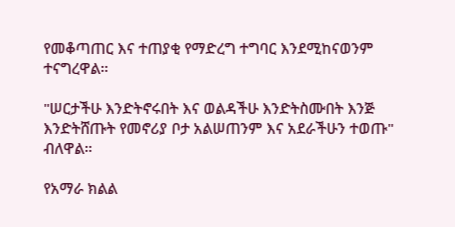የመቆጣጠር እና ተጠያቂ የማድረግ ተግባር እንደሚከናወንም ተናግረዋል።

"ሠርታችሁ እንድትኖሩበት እና ወልዳችሁ እንድትስሙበት እንጅ እንድትሸጡት የመኖሪያ ቦታ አልሠጠንም እና አደራችሁን ተወጡ" ብለዋል።

የአማራ ክልል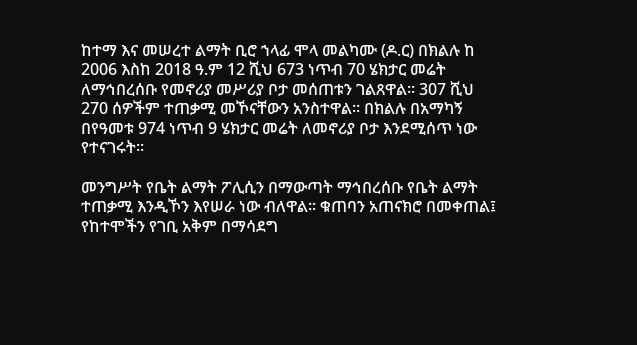ከተማ እና መሠረተ ልማት ቢሮ ኀላፊ ሞላ መልካሙ (ዶ.ር) በክልሉ ከ 2006 እስከ 2018 ዓ.ም 12 ሺህ 673 ነጥብ 70 ሄክታር መሬት ለማኅበረሰቡ የመኖሪያ መሥሪያ ቦታ መሰጠቱን ገልጸዋል። 307 ሺህ 270 ሰዎችም ተጠቃሚ መኾናቸውን አንስተዋል። በክልሉ በአማካኝ በየዓመቱ 974 ነጥብ 9 ሄክታር መሬት ለመኖሪያ ቦታ እንደሚሰጥ ነው የተናገሩት።

መንግሥት የቤት ልማት ፖሊሲን በማውጣት ማኅበረሰቡ የቤት ልማት ተጠቃሚ እንዲኾን እየሠራ ነው ብለዋል። ቁጠባን አጠናክሮ በመቀጠል፤ የከተሞችን የገቢ አቅም በማሳደግ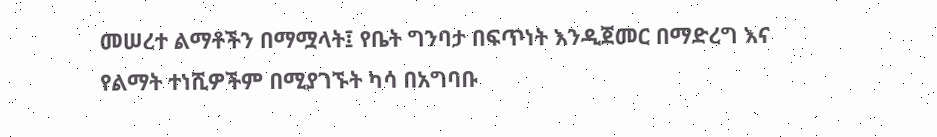መሠረተ ልማቶችን በማሟላት፤ የቤት ግንባታ በፍጥነት እንዲጀመር በማድረግ እና የልማት ተነሺዎችም በሚያገኙት ካሳ በአግባቡ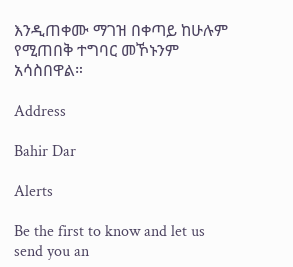እንዲጠቀሙ ማገዝ በቀጣይ ከሁሉም የሚጠበቅ ተግባር መኾኑንም አሳስበዋል።

Address

Bahir Dar

Alerts

Be the first to know and let us send you an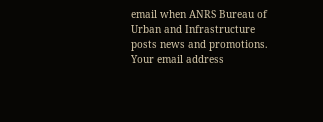email when ANRS Bureau of Urban and Infrastructure posts news and promotions. Your email address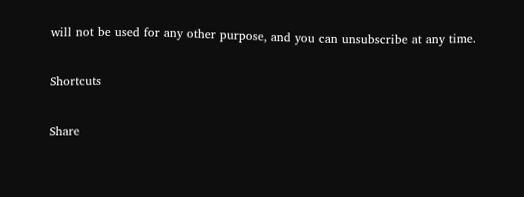will not be used for any other purpose, and you can unsubscribe at any time.

Shortcuts

Share